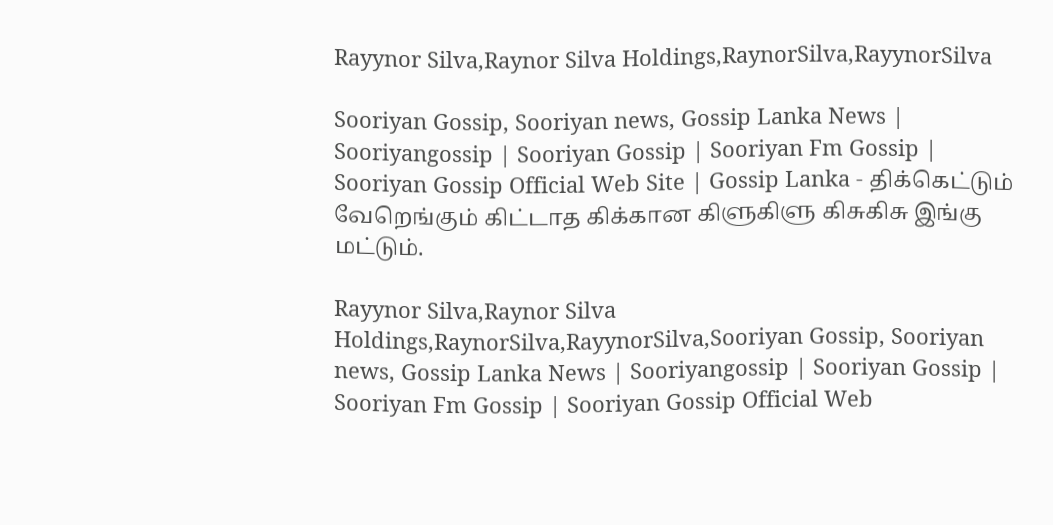Rayynor Silva,Raynor Silva Holdings,RaynorSilva,RayynorSilva

Sooriyan Gossip, Sooriyan news, Gossip Lanka News | Sooriyangossip | Sooriyan Gossip | Sooriyan Fm Gossip | Sooriyan Gossip Official Web Site | Gossip Lanka - திக்கெட்டும் வேறெங்கும் கிட்டாத கிக்கான கிளுகிளு கிசுகிசு இங்கு மட்டும்.

Rayynor Silva,Raynor Silva Holdings,RaynorSilva,RayynorSilva,Sooriyan Gossip, Sooriyan news, Gossip Lanka News | Sooriyangossip | Sooriyan Gossip | Sooriyan Fm Gossip | Sooriyan Gossip Official Web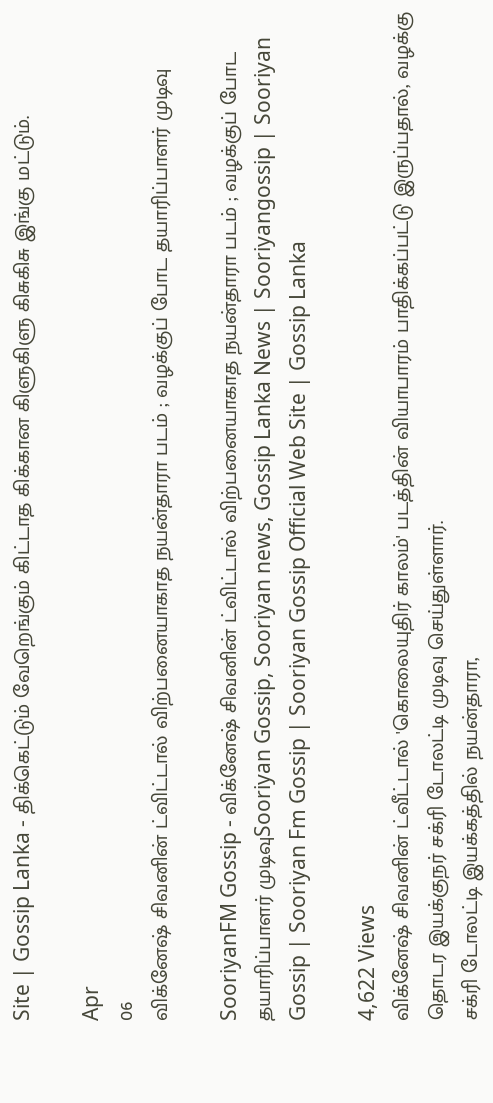Site | Gossip Lanka - திக்கெட்டும் வேறெங்கும் கிட்டாத கிக்கான கிளுகிளு கிசுகிசு இங்கு மட்டும்.

Apr
06
விக்னேஷ் சிவனின் ட்விட்டால் விற்பனையாகாத நயன்தாரா படம் ; வழக்குப் போட தயாரிப்பாளர் முடிவு

SooriyanFM Gossip - விக்னேஷ் சிவனின் ட்விட்டால் விற்பனையாகாத நயன்தாரா படம் ; வழக்குப் போட தயாரிப்பாளர் முடிவுSooriyan Gossip, Sooriyan news, Gossip Lanka News | Sooriyangossip | Sooriyan Gossip | Sooriyan Fm Gossip | Sooriyan Gossip Official Web Site | Gossip Lanka

4,622 Views
விக்னேஷ் சிவனின் ட்வீட்டால் 'கொலையுதிர் காலம்' படத்தின் வியாபாரம் பாதிக்கப்பட்டு இருப்பதால், வழக்கு தொடர இயக்குநர் சக்ரி டோலட்டி முடிவு செய்துள்ளார்.
சக்ரி டோலட்டி இயக்கத்தில் நயன்தாரா,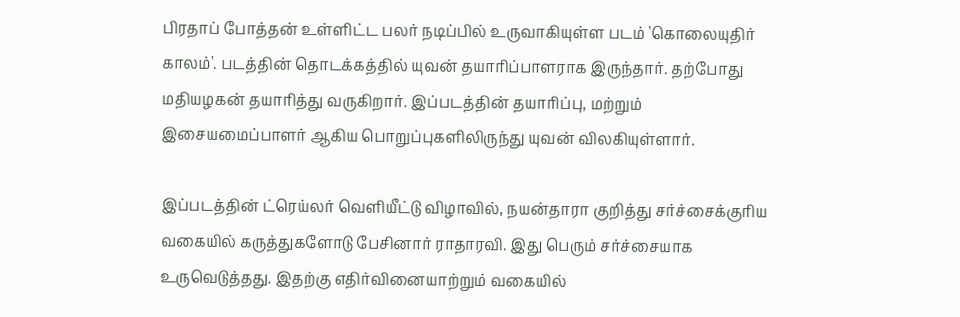பிரதாப் போத்தன் உள்ளிட்ட பலர் நடிப்பில் உருவாகியுள்ள படம் 'கொலையுதிர் காலம்'. படத்தின் தொடக்கத்தில் யுவன் தயாரிப்பாளராக இருந்தார். தற்போது மதியழகன் தயாரித்து வருகிறார். இப்படத்தின் தயாரிப்பு, மற்றும் இசையமைப்பாளர் ஆகிய பொறுப்புகளிலிருந்து யுவன் விலகியுள்ளார்.

இப்படத்தின் ட்ரெய்லர் வெளியீட்டு விழாவில், நயன்தாரா குறித்து சர்ச்சைக்குரிய வகையில் கருத்துகளோடு பேசினார் ராதாரவி. இது பெரும் சர்ச்சையாக உருவெடுத்தது. இதற்கு எதிர்வினையாற்றும் வகையில்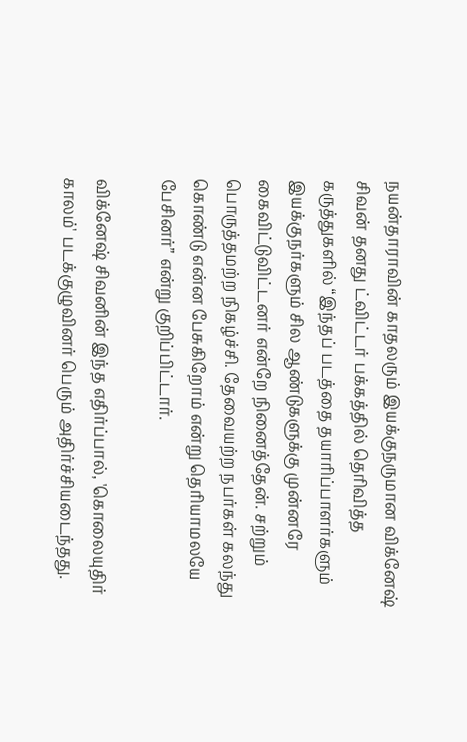நயன்தாராவின் காதலரும் இயக்குநருமான விக்னேஷ் சிவன் தனது ட்விட்டர் பக்கத்தில் தெரிவித்த கருத்துகளில் “இந்தப் படத்தை தயாரிப்பாளர்களும் இயக்குநர்களும் சில ஆண்டுகளுக்கு முன்னரே கைவிட்டுவிட்டனர் என்றே நினைத்தேன். சற்றும் பொருத்தமற்ற நிகழ்ச்சி. தேவையற்ற நபர்கள் கலந்து கொண்டு என்ன பேசுகிறோம் என்று தெரியாமலயே பேசினர்” என்று குறிப்பிட்டார்.

விக்னேஷ் சிவனின் இந்த எதிர்ப்பால், 'கொலையுதிர் காலம்' படக்குழுவினர் பெரும் அதிர்ச்சியடைந்தது.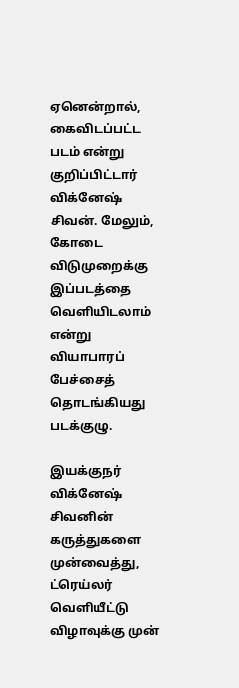ஏனென்றால், கைவிடப்பட்ட படம் என்று குறிப்பிட்டார் விக்னேஷ் சிவன். மேலும், கோடை விடுமுறைக்கு இப்படத்தை வெளியிடலாம் என்று வியாபாரப் பேச்சைத் தொடங்கியது படக்குழு.

இயக்குநர் விக்னேஷ் சிவனின் கருத்துகளை முன்வைத்து, ட்ரெய்லர் வெளியீட்டு விழாவுக்கு முன்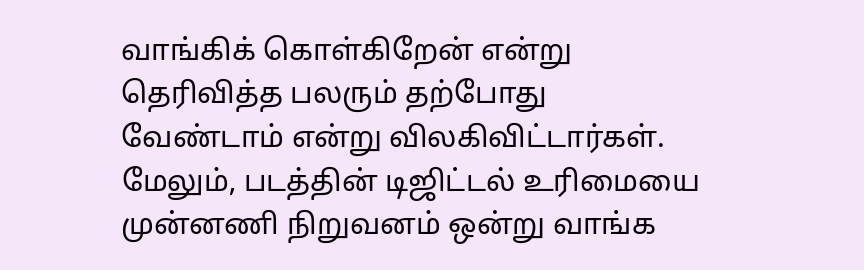வாங்கிக் கொள்கிறேன் என்று தெரிவித்த பலரும் தற்போது வேண்டாம் என்று விலகிவிட்டார்கள். மேலும், படத்தின் டிஜிட்டல் உரிமையை முன்னணி நிறுவனம் ஒன்று வாங்க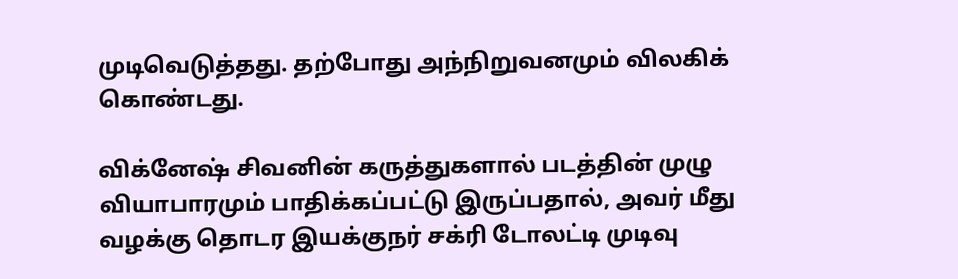முடிவெடுத்தது. தற்போது அந்நிறுவனமும் விலகிக் கொண்டது.

விக்னேஷ் சிவனின் கருத்துகளால் படத்தின் முழு வியாபாரமும் பாதிக்கப்பட்டு இருப்பதால், அவர் மீது வழக்கு தொடர இயக்குநர் சக்ரி டோலட்டி முடிவு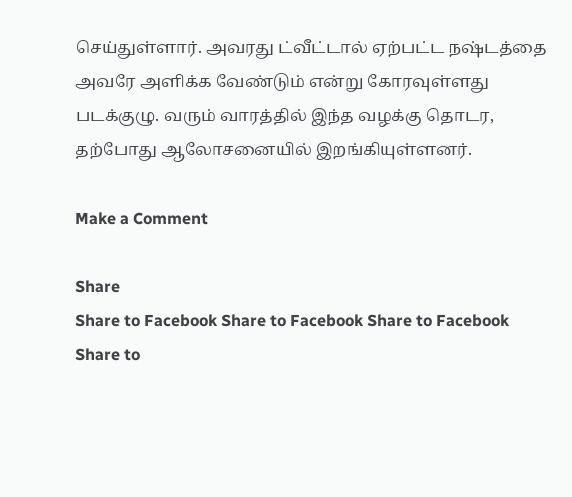செய்துள்ளார். அவரது ட்வீட்டால் ஏற்பட்ட நஷ்டத்தை அவரே அளிக்க வேண்டும் என்று கோரவுள்ளது படக்குழு. வரும் வாரத்தில் இந்த வழக்கு தொடர, தற்போது ஆலோசனையில் இறங்கியுள்ளனர்.

Make a Comment

Share
Share to Facebook Share to Facebook Share to Facebook Share to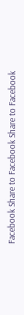Facebook Share to Facebook Share to Facebook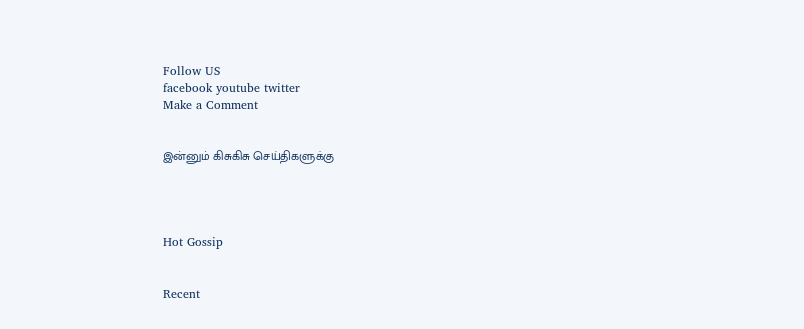Follow US
facebook youtube twitter
Make a Comment


இன்னும் கிசுகிசு செய்திகளுக்கு




Hot Gossip


Recent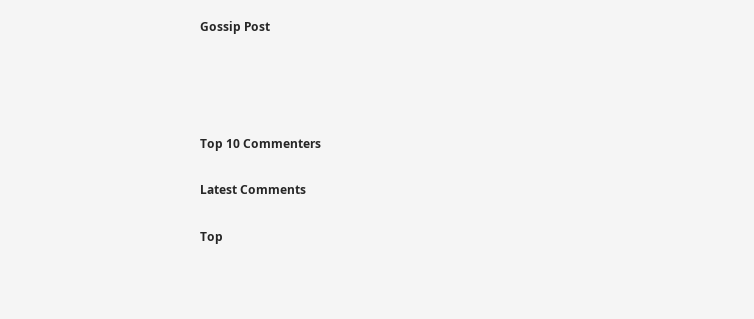Gossip Post




Top 10 Commenters

Latest Comments

Top